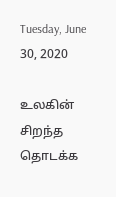Tuesday, June 30, 2020

உலகின் சிறந்த தொடக்க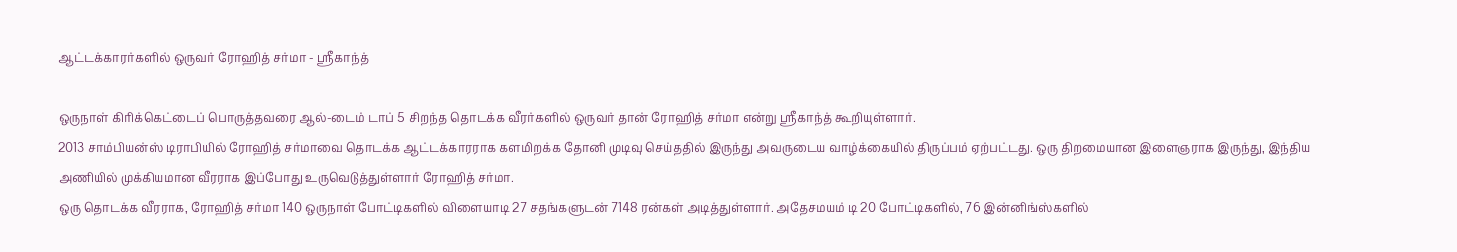ஆட்டக்காரர்களில் ஒருவர் ரோஹித் சர்மா - ஸ்ரீகாந்த்

ஒருநாள் கிரிக்கெட்டைப் பொருத்தவரை ஆல்-டைம் டாப் 5 சிறந்த தொடக்க வீரர்களில் ஒருவர் தான் ரோஹித் சர்மா என்று ஸ்ரீகாந்த் கூறியுள்ளார்.
2013 சாம்பியன்ஸ் டிராபியில் ரோஹித் சர்மாவை தொடக்க ஆட்டக்காரராக களமிறக்க தோனி முடிவு செய்ததில் இருந்து அவருடைய வாழ்க்கையில் திருப்பம் ஏற்பட்டது. ஒரு திறமையான இளைஞராக இருந்து, இந்திய அணியில் முக்கியமான வீரராக இப்போது உருவெடுத்துள்ளார் ரோஹித் சர்மா.
ஒரு தொடக்க வீரராக, ரோஹித் சர்மா 140 ஒருநாள் போட்டிகளில் விளையாடி 27 சதங்களுடன் 7148 ரன்கள் அடித்துள்ளார். அதேசமயம் டி 20 போட்டிகளில், 76 இன்னிங்ஸ்களில்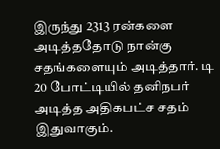இருந்து 2313 ரன்களை அடித்ததோடு நான்கு சதங்களையும் அடித்தார். டி 20 போட்டியில் தனிநபர் அடித்த அதிகபட்ச சதம் இதுவாகும்.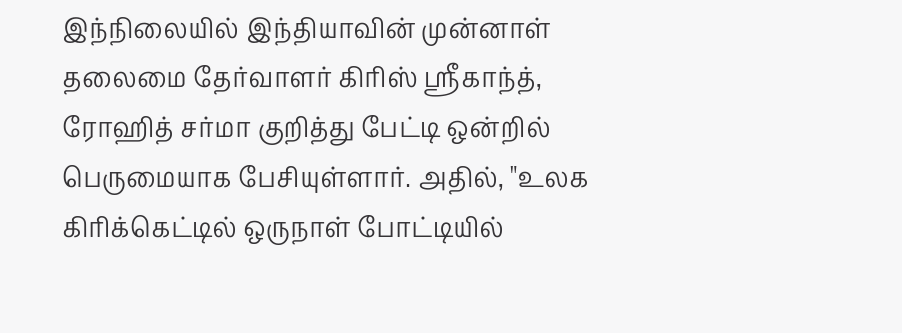இந்நிலையில் இந்தியாவின் முன்னாள் தலைமை தேர்வாளர் கிரிஸ் ஸ்ரீகாந்த், ரோஹித் சர்மா குறித்து பேட்டி ஒன்றில் பெருமையாக பேசியுள்ளார். அதில், "உலக கிரிக்கெட்டில் ஒருநாள் போட்டியில்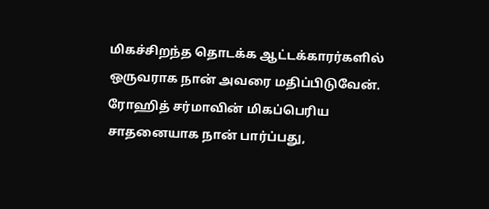மிகச்சிறந்த தொடக்க ஆட்டக்காரர்களில் ஒருவராக நான் அவரை மதிப்பிடுவேன். ரோஹித் சர்மாவின் மிகப்பெரிய சாதனையாக நான் பார்ப்பது,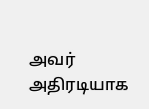அவர் அதிரடியாக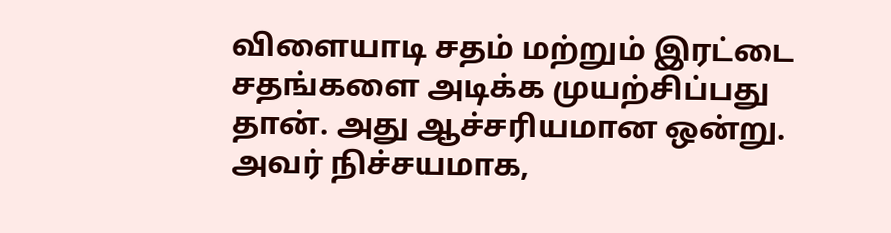விளையாடி சதம் மற்றும் இரட்டை சதங்களை அடிக்க முயற்சிப்பது தான். அது ஆச்சரியமான ஒன்று. அவர் நிச்சயமாக,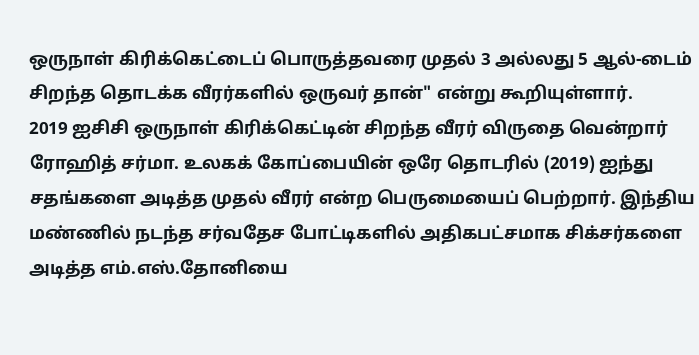ஒருநாள் கிரிக்கெட்டைப் பொருத்தவரை முதல் 3 அல்லது 5 ஆல்-டைம் சிறந்த தொடக்க வீரர்களில் ஒருவர் தான்" என்று கூறியுள்ளார்.
2019 ஐசிசி ஒருநாள் கிரிக்கெட்டின் சிறந்த வீரர் விருதை வென்றார் ரோஹித் சர்மா. உலகக் கோப்பையின் ஒரே தொடரில் (2019) ஐந்து சதங்களை அடித்த முதல் வீரர் என்ற பெருமையைப் பெற்றார். இந்திய மண்ணில் நடந்த சர்வதேச போட்டிகளில் அதிகபட்சமாக சிக்சர்களை அடித்த எம்.எஸ்.தோனியை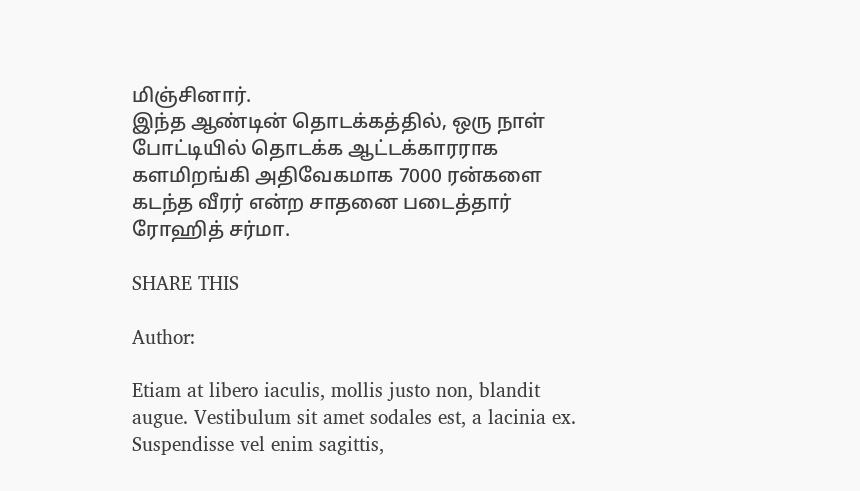மிஞ்சினார்.
இந்த ஆண்டின் தொடக்கத்தில், ஒரு நாள் போட்டியில் தொடக்க ஆட்டக்காரராக களமிறங்கி அதிவேகமாக 7000 ரன்களை கடந்த வீரர் என்ற சாதனை படைத்தார் ரோஹித் சர்மா.

SHARE THIS

Author:

Etiam at libero iaculis, mollis justo non, blandit augue. Vestibulum sit amet sodales est, a lacinia ex. Suspendisse vel enim sagittis,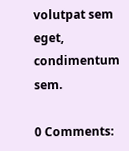volutpat sem eget, condimentum sem.

0 Comments: